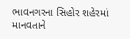ભાવનગરના સિહોર શહેરમાં માનવતાને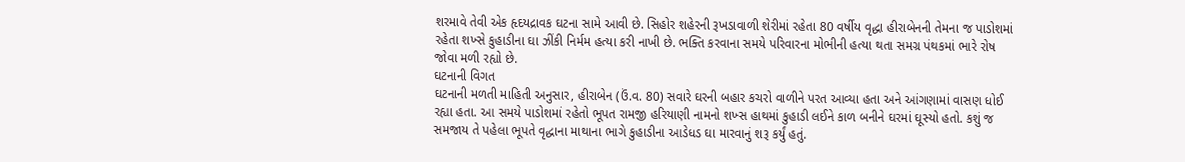શરમાવે તેવી એક હૃદયદ્રાવક ઘટના સામે આવી છે. સિહોર શહેરની રૂખડાવાળી શેરીમાં રહેતા 80 વર્ષીય વૃદ્ધા હીરાબેનની તેમના જ પાડોશમાં રહેતા શખ્સે કુહાડીના ઘા ઝીંકી નિર્મમ હત્યા કરી નાખી છે. ભક્તિ કરવાના સમયે પરિવારના મોભીની હત્યા થતા સમગ્ર પંથકમાં ભારે રોષ જોવા મળી રહ્યો છે.
ઘટનાની વિગત
ઘટનાની મળતી માહિતી અનુસાર, હીરાબેન (ઉં.વ. 80) સવારે ઘરની બહાર કચરો વાળીને પરત આવ્યા હતા અને આંગણામાં વાસણ ધોઈ રહ્યા હતા. આ સમયે પાડોશમાં રહેતો ભૂપત રામજી હરિયાણી નામનો શખ્સ હાથમાં કુહાડી લઈને કાળ બનીને ઘરમાં ઘૂસ્યો હતો. કશું જ સમજાય તે પહેલા ભૂપતે વૃદ્ધાના માથાના ભાગે કુહાડીના આડેધડ ઘા મારવાનું શરૂ કર્યું હતું.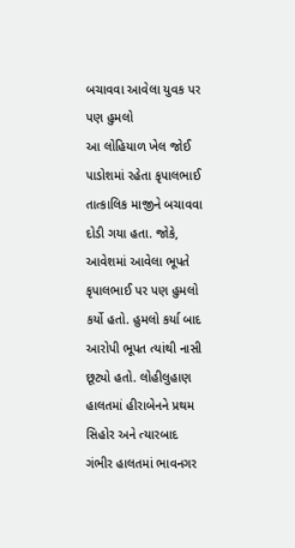બચાવવા આવેલા યુવક પર પણ હુમલો
આ લોહિયાળ ખેલ જોઈ પાડોશમાં રહેતા કૃપાલભાઈ તાત્કાલિક માજીને બચાવવા દોડી ગયા હતા. જોકે, આવેશમાં આવેલા ભૂપતે કૃપાલભાઈ પર પણ હુમલો કર્યો હતો. હુમલો કર્યા બાદ આરોપી ભૂપત ત્યાંથી નાસી છૂટ્યો હતો. લોહીલુહાણ હાલતમાં હીરાબેનને પ્રથમ સિહોર અને ત્યારબાદ ગંભીર હાલતમાં ભાવનગર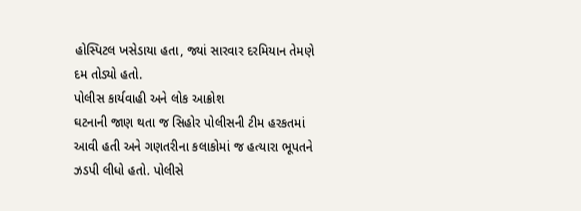હોસ્પિટલ ખસેડાયા હતા, જ્યાં સારવાર દરમિયાન તેમણે દમ તોડ્યો હતો.
પોલીસ કાર્યવાહી અને લોક આક્રોશ
ઘટનાની જાણ થતા જ સિહોર પોલીસની ટીમ હરકતમાં આવી હતી અને ગણતરીના કલાકોમાં જ હત્યારા ભૂપતને ઝડપી લીધો હતો. પોલીસે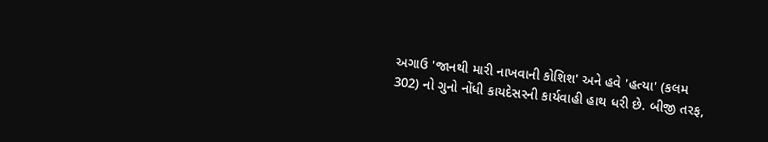અગાઉ 'જાનથી મારી નાખવાની કોશિશ' અને હવે 'હત્યા' (કલમ 302) નો ગુનો નોંધી કાયદેસરની કાર્યવાહી હાથ ધરી છે. બીજી તરફ,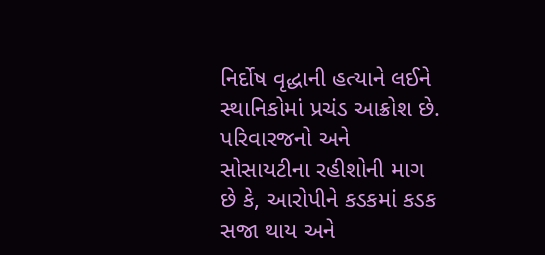નિર્દોષ વૃદ્ધાની હત્યાને લઈને સ્થાનિકોમાં પ્રચંડ આક્રોશ છે. પરિવારજનો અને સોસાયટીના રહીશોની માગ છે કે, આરોપીને કડકમાં કડક સજા થાય અને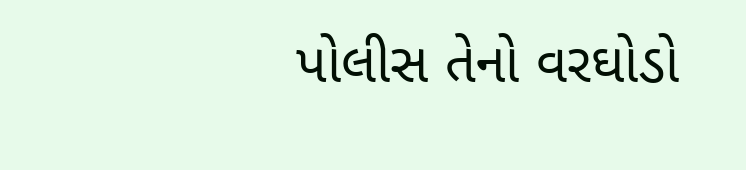પોલીસ તેનો વરઘોડો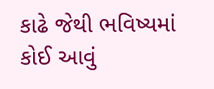કાઢે જેથી ભવિષ્યમાં કોઈ આવું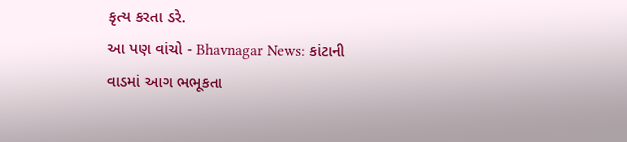કૃત્ય કરતા ડરે.
આ પણ વાંચો - Bhavnagar News: કાંટાની વાડમાં આગ ભભૂકતા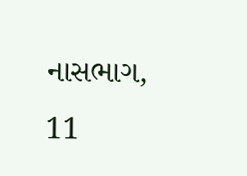નાસભાગ, 11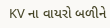KV ના વાયરો બળીને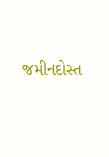જમીનદોસ્ત